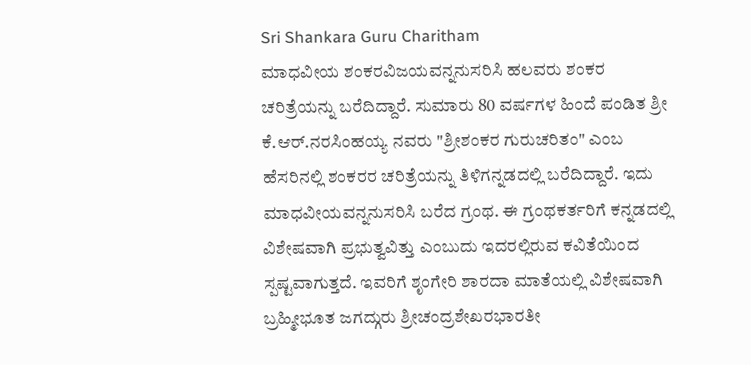Sri Shankara Guru Charitham
ಮಾಧವೀಯ ಶಂಕರವಿಜಯವನ್ನನುಸರಿಸಿ ಹಲವರು ಶಂಕರ ಚರಿತ್ರೆಯನ್ನು ಬರೆದಿದ್ದಾರೆ. ಸುಮಾರು 80 ವರ್ಷಗಳ ಹಿಂದೆ ಪಂಡಿತ ಶ್ರೀ ಕೆ.ಆರ್.ನರಸಿಂಹಯ್ಯ ನವರು "ಶ್ರೀಶಂಕರ ಗುರುಚರಿತಂ" ಎಂಬ ಹೆಸರಿನಲ್ಲಿ ಶಂಕರರ ಚರಿತ್ರೆಯನ್ನು ತಿಳಿಗನ್ನಡದಲ್ಲಿ ಬರೆದಿದ್ದಾರೆ. ಇದು ಮಾಧವೀಯವನ್ನನುಸರಿಸಿ ಬರೆದ ಗ್ರಂಥ. ಈ ಗ್ರಂಥಕರ್ತರಿಗೆ ಕನ್ನಡದಲ್ಲಿ ವಿಶೇಷವಾಗಿ ಪ್ರಭುತ್ವವಿತ್ತು ಎಂಬುದು ಇದರಲ್ಲಿರುವ ಕವಿತೆಯಿಂದ ಸ್ಪಷ್ಟವಾಗುತ್ತದೆ. ಇವರಿಗೆ ಶೃಂಗೇರಿ ಶಾರದಾ ಮಾತೆಯಲ್ಲಿ ವಿಶೇಷವಾಗಿ ಬ್ರಹ್ಮೀಭೂತ ಜಗದ್ಗುರು ಶ್ರೀಚಂದ್ರಶೇಖರಭಾರತೀ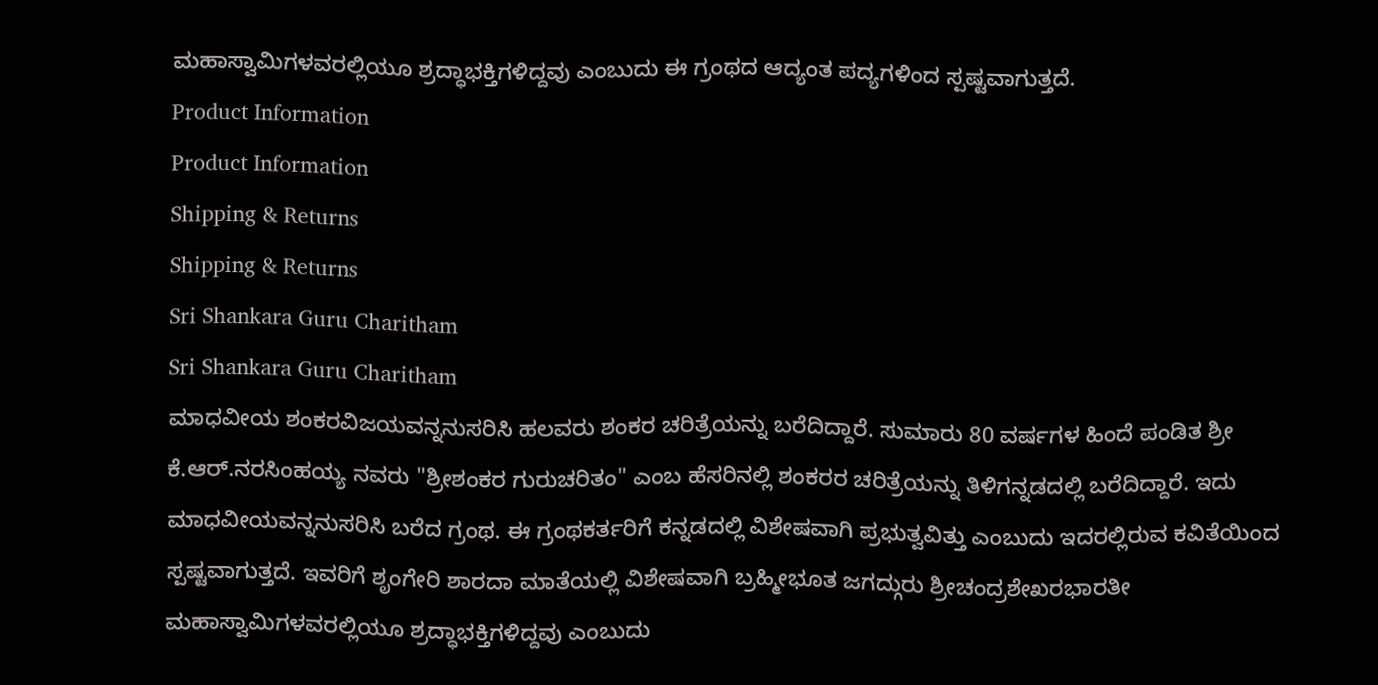ಮಹಾಸ್ವಾಮಿಗಳವರಲ್ಲಿಯೂ ಶ್ರದ್ಧಾಭಕ್ತಿಗಳಿದ್ದವು ಎಂಬುದು ಈ ಗ್ರಂಥದ ಆದ್ಯಂತ ಪದ್ಯಗಳಿಂದ ಸ್ಪಷ್ಟವಾಗುತ್ತದೆ.
Product Information
Product Information
Shipping & Returns
Shipping & Returns
Sri Shankara Guru Charitham
Sri Shankara Guru Charitham
ಮಾಧವೀಯ ಶಂಕರವಿಜಯವನ್ನನುಸರಿಸಿ ಹಲವರು ಶಂಕರ ಚರಿತ್ರೆಯನ್ನು ಬರೆದಿದ್ದಾರೆ. ಸುಮಾರು 80 ವರ್ಷಗಳ ಹಿಂದೆ ಪಂಡಿತ ಶ್ರೀ ಕೆ.ಆರ್.ನರಸಿಂಹಯ್ಯ ನವರು "ಶ್ರೀಶಂಕರ ಗುರುಚರಿತಂ" ಎಂಬ ಹೆಸರಿನಲ್ಲಿ ಶಂಕರರ ಚರಿತ್ರೆಯನ್ನು ತಿಳಿಗನ್ನಡದಲ್ಲಿ ಬರೆದಿದ್ದಾರೆ. ಇದು ಮಾಧವೀಯವನ್ನನುಸರಿಸಿ ಬರೆದ ಗ್ರಂಥ. ಈ ಗ್ರಂಥಕರ್ತರಿಗೆ ಕನ್ನಡದಲ್ಲಿ ವಿಶೇಷವಾಗಿ ಪ್ರಭುತ್ವವಿತ್ತು ಎಂಬುದು ಇದರಲ್ಲಿರುವ ಕವಿತೆಯಿಂದ ಸ್ಪಷ್ಟವಾಗುತ್ತದೆ. ಇವರಿಗೆ ಶೃಂಗೇರಿ ಶಾರದಾ ಮಾತೆಯಲ್ಲಿ ವಿಶೇಷವಾಗಿ ಬ್ರಹ್ಮೀಭೂತ ಜಗದ್ಗುರು ಶ್ರೀಚಂದ್ರಶೇಖರಭಾರತೀ ಮಹಾಸ್ವಾಮಿಗಳವರಲ್ಲಿಯೂ ಶ್ರದ್ಧಾಭಕ್ತಿಗಳಿದ್ದವು ಎಂಬುದು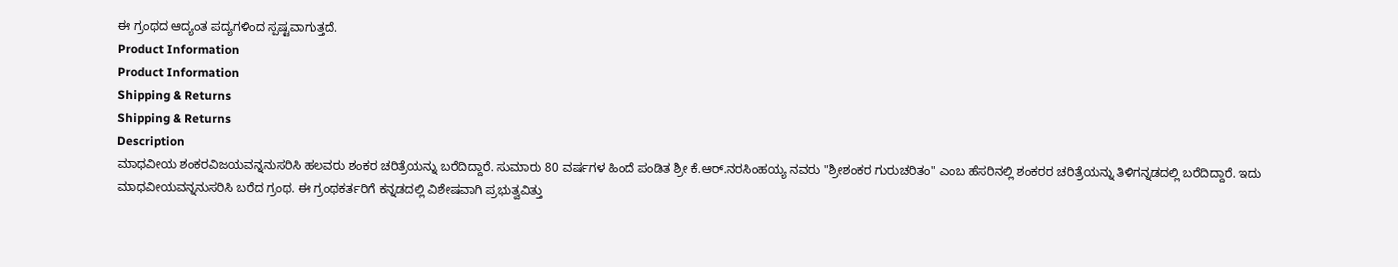ಈ ಗ್ರಂಥದ ಆದ್ಯಂತ ಪದ್ಯಗಳಿಂದ ಸ್ಪಷ್ಟವಾಗುತ್ತದೆ.
Product Information
Product Information
Shipping & Returns
Shipping & Returns
Description
ಮಾಧವೀಯ ಶಂಕರವಿಜಯವನ್ನನುಸರಿಸಿ ಹಲವರು ಶಂಕರ ಚರಿತ್ರೆಯನ್ನು ಬರೆದಿದ್ದಾರೆ. ಸುಮಾರು 80 ವರ್ಷಗಳ ಹಿಂದೆ ಪಂಡಿತ ಶ್ರೀ ಕೆ.ಆರ್.ನರಸಿಂಹಯ್ಯ ನವರು "ಶ್ರೀಶಂಕರ ಗುರುಚರಿತಂ" ಎಂಬ ಹೆಸರಿನಲ್ಲಿ ಶಂಕರರ ಚರಿತ್ರೆಯನ್ನು ತಿಳಿಗನ್ನಡದಲ್ಲಿ ಬರೆದಿದ್ದಾರೆ. ಇದು ಮಾಧವೀಯವನ್ನನುಸರಿಸಿ ಬರೆದ ಗ್ರಂಥ. ಈ ಗ್ರಂಥಕರ್ತರಿಗೆ ಕನ್ನಡದಲ್ಲಿ ವಿಶೇಷವಾಗಿ ಪ್ರಭುತ್ವವಿತ್ತು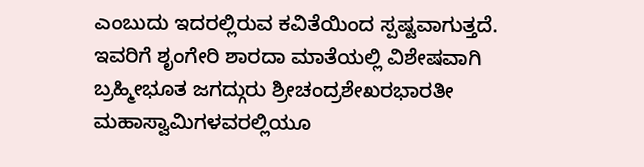ಎಂಬುದು ಇದರಲ್ಲಿರುವ ಕವಿತೆಯಿಂದ ಸ್ಪಷ್ಟವಾಗುತ್ತದೆ. ಇವರಿಗೆ ಶೃಂಗೇರಿ ಶಾರದಾ ಮಾತೆಯಲ್ಲಿ ವಿಶೇಷವಾಗಿ ಬ್ರಹ್ಮೀಭೂತ ಜಗದ್ಗುರು ಶ್ರೀಚಂದ್ರಶೇಖರಭಾರತೀ ಮಹಾಸ್ವಾಮಿಗಳವರಲ್ಲಿಯೂ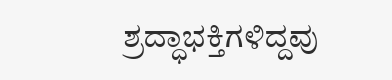ಶ್ರದ್ಧಾಭಕ್ತಿಗಳಿದ್ದವು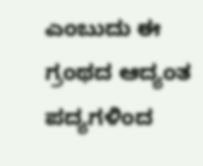ಎಂಬುದು ಈ ಗ್ರಂಥದ ಆದ್ಯಂತ ಪದ್ಯಗಳಿಂದ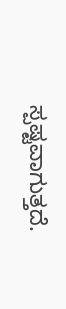ಸ್ಪಷ್ಟವಾಗುತ್ತದೆ.